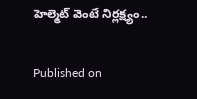హెల్మెట్ వెంటే నిర్లక్ష్యం..

Published on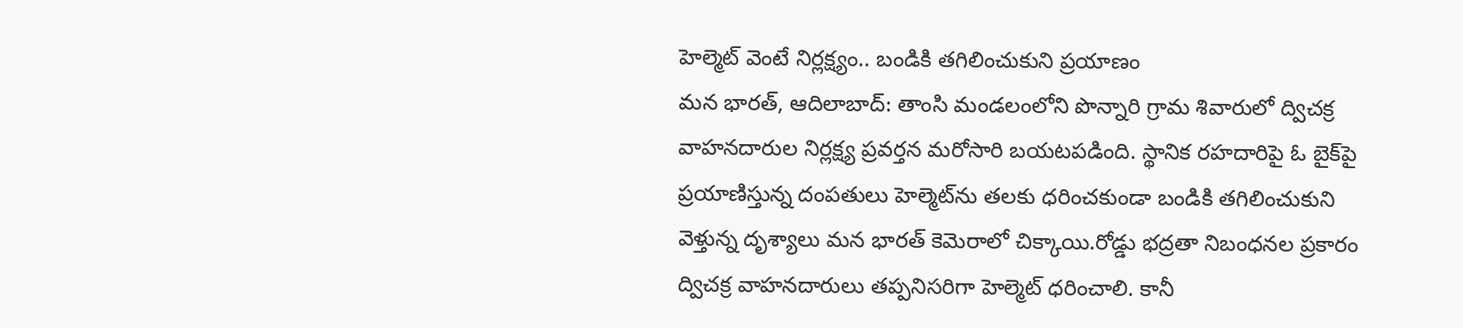హెల్మెట్ వెంటే నిర్లక్ష్యం.. బండికి తగిలించుకుని ప్రయాణం
మన భారత్, ఆదిలాబాద్: తాంసి మండలంలోని పొన్నారి గ్రామ శివారులో ద్విచక్ర వాహనదారుల నిర్లక్ష్య ప్రవర్తన మరోసారి బయటపడింది. స్థానిక రహదారిపై ఓ బైక్‌పై ప్రయాణిస్తున్న దంపతులు హెల్మెట్‌ను తలకు ధరించకుండా బండికి తగిలించుకుని వెళ్తున్న దృశ్యాలు మన భారత్ కెమెరాలో చిక్కాయి.రోడ్డు భద్రతా నిబంధనల ప్రకారం ద్విచక్ర వాహనదారులు తప్పనిసరిగా హెల్మెట్ ధరించాలి. కానీ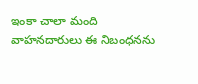ఇంకా చాలా మంది వాహనదారులు ఈ నిబంధనను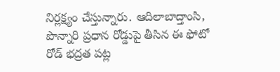నిర్లక్ష్యం చేస్తున్నారు. ఆదిలాబాద్తాంసి, పొన్నారి ప్రధాన రోడ్డుపై తీసిన ఈ ఫోటో రోడ్ భద్రత పట్ల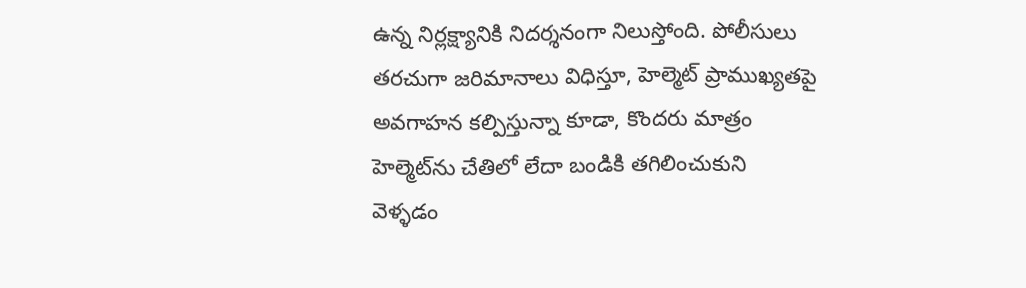ఉన్న నిర్లక్ష్యానికి నిదర్శనంగా నిలుస్తోంది. పోలీసులు తరచుగా జరిమానాలు విధిస్తూ, హెల్మెట్ ప్రాముఖ్యతపై అవగాహన కల్పిస్తున్నా కూడా, కొందరు మాత్రం హెల్మెట్‌ను చేతిలో లేదా బండికి తగిలించుకుని వెళ్ళడం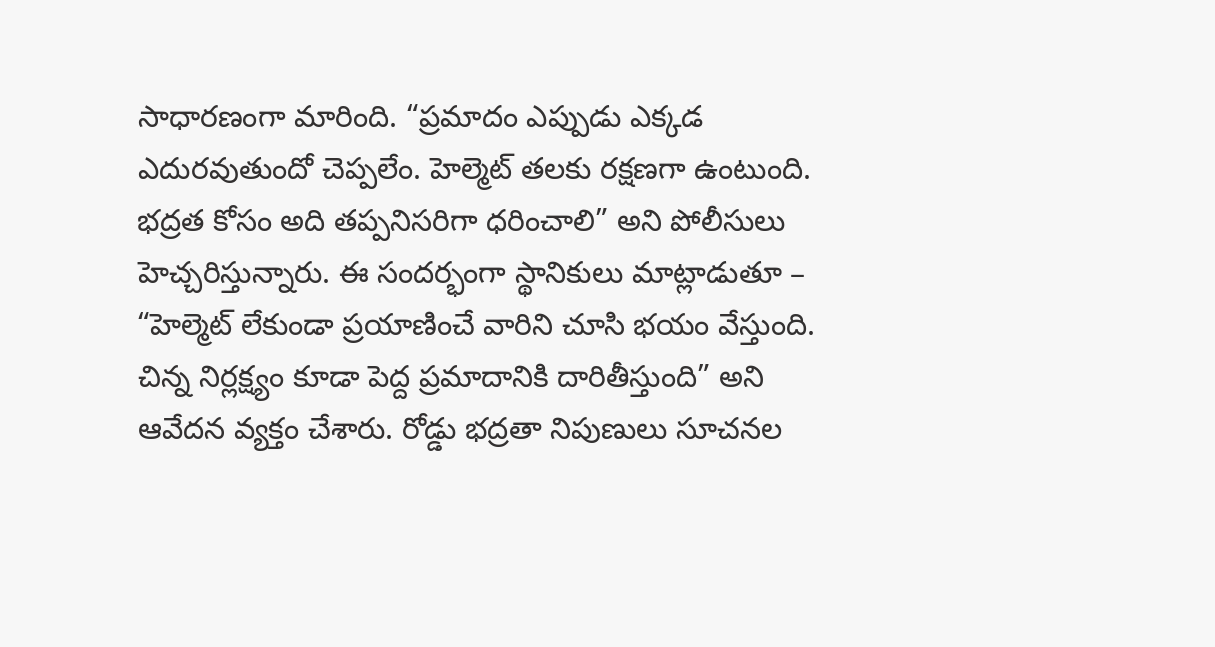సాధారణంగా మారింది. “ప్రమాదం ఎప్పుడు ఎక్కడ ఎదురవుతుందో చెప్పలేం. హెల్మెట్ తలకు రక్షణగా ఉంటుంది. భద్రత కోసం అది తప్పనిసరిగా ధరించాలి” అని పోలీసులు హెచ్చరిస్తున్నారు. ఈ సందర్భంగా స్థానికులు మాట్లాడుతూ – “హెల్మెట్ లేకుండా ప్రయాణించే వారిని చూసి భయం వేస్తుంది. చిన్న నిర్లక్ష్యం కూడా పెద్ద ప్రమాదానికి దారితీస్తుంది” అని ఆవేదన వ్యక్తం చేశారు. రోడ్డు భద్రతా నిపుణులు సూచనల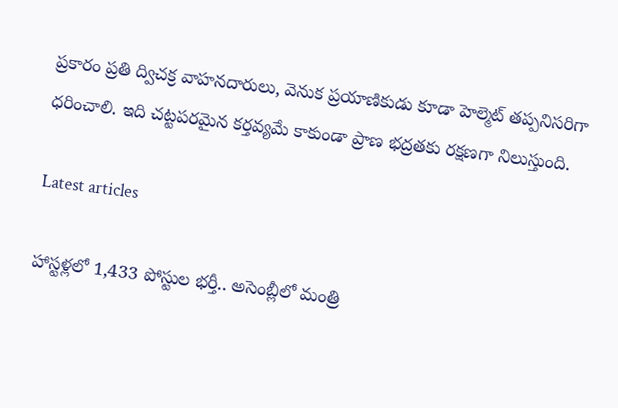ప్రకారం ప్రతి ద్విచక్ర వాహనదారులు, వెనుక ప్రయాణికుడు కూడా హెల్మెట్ తప్పనిసరిగా ధరించాలి. ఇది చట్టపరమైన కర్తవ్యమే కాకుండా ప్రాణ భద్రతకు రక్షణగా నిలుస్తుంది.

Latest articles

హాస్టళ్లలో 1,433 పోస్టుల భర్తీ.. అసెంబ్లీలో మంత్రి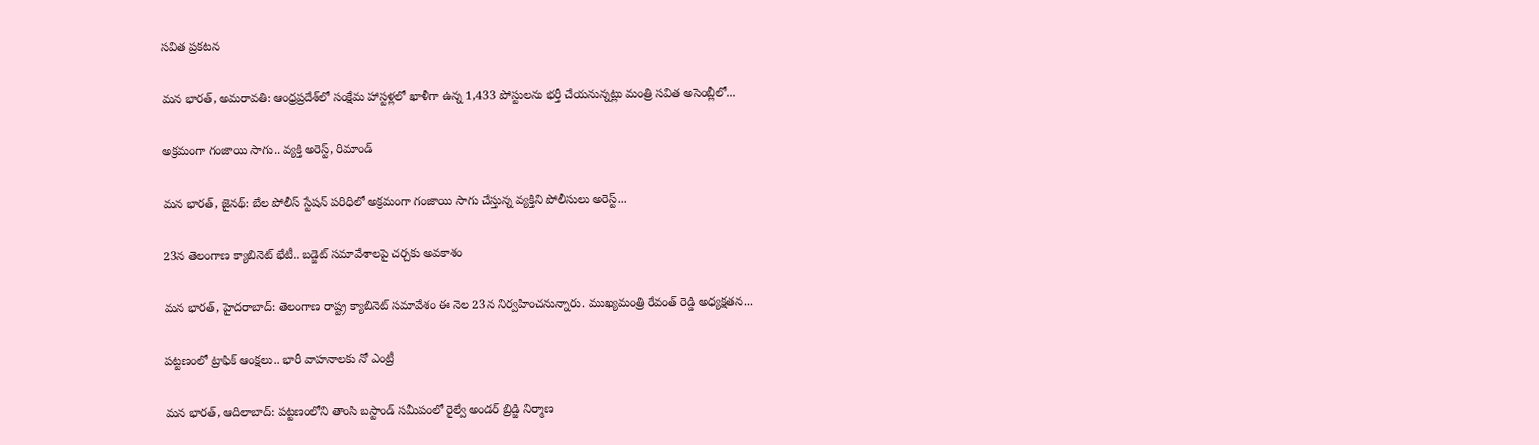సవిత ప్రకటన

మన భారత్, అమరావతి: ఆంధ్రప్రదేశ్‌లో సంక్షేమ హాస్టళ్లలో ఖాళీగా ఉన్న 1,433 పోస్టులను భర్తీ చేయనున్నట్లు మంత్రి సవిత అసెంబ్లీలో...

అక్రమంగా గంజాయి సాగు.. వ్యక్తి అరెస్ట్, రిమాండ్

మన భారత్, జైనథ్: బేల పోలీస్ స్టేషన్ పరిధిలో అక్రమంగా గంజాయి సాగు చేస్తున్న వ్యక్తిని పోలీసులు అరెస్ట్...

23న తెలంగాణ క్యాబినెట్ భేటీ.. బడ్జెట్ సమావేశాలపై చర్చకు అవకాశం

మన భారత్, హైదరాబాద్: తెలంగాణ రాష్ట్ర క్యాబినెట్ సమావేశం ఈ నెల 23న నిర్వహించనున్నారు. ముఖ్యమంత్రి రేవంత్ రెడ్డి అధ్యక్షతన...

పట్టణంలో ట్రాఫిక్ ఆంక్షలు.. భారీ వాహనాలకు నో ఎంట్రీ

మన భారత్, ఆదిలాబాద్: పట్టణంలోని తాంసి బస్టాండ్ సమీపంలో రైల్వే అండర్ బ్రిడ్జి నిర్మాణ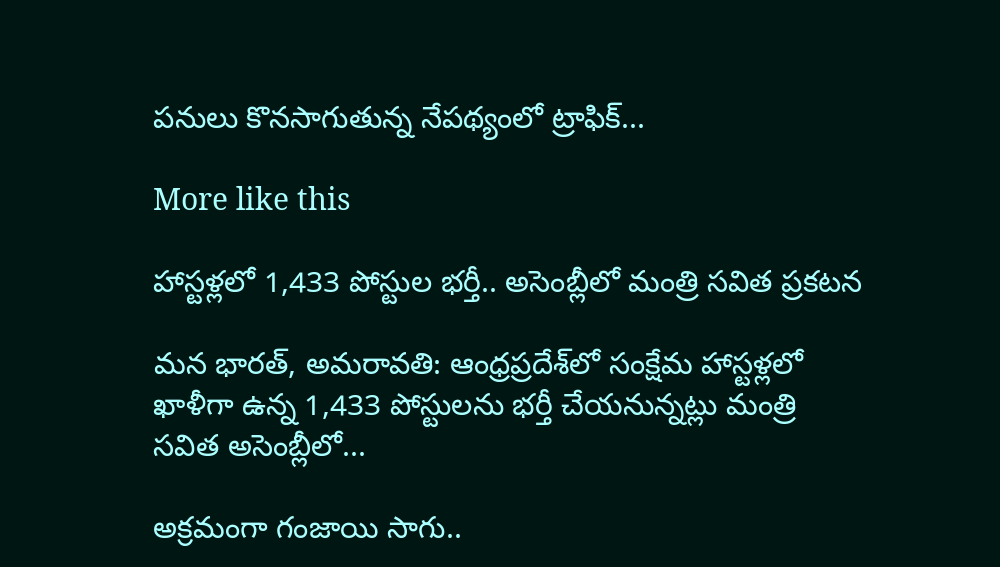పనులు కొనసాగుతున్న నేపథ్యంలో ట్రాఫిక్...

More like this

హాస్టళ్లలో 1,433 పోస్టుల భర్తీ.. అసెంబ్లీలో మంత్రి సవిత ప్రకటన

మన భారత్, అమరావతి: ఆంధ్రప్రదేశ్‌లో సంక్షేమ హాస్టళ్లలో ఖాళీగా ఉన్న 1,433 పోస్టులను భర్తీ చేయనున్నట్లు మంత్రి సవిత అసెంబ్లీలో...

అక్రమంగా గంజాయి సాగు..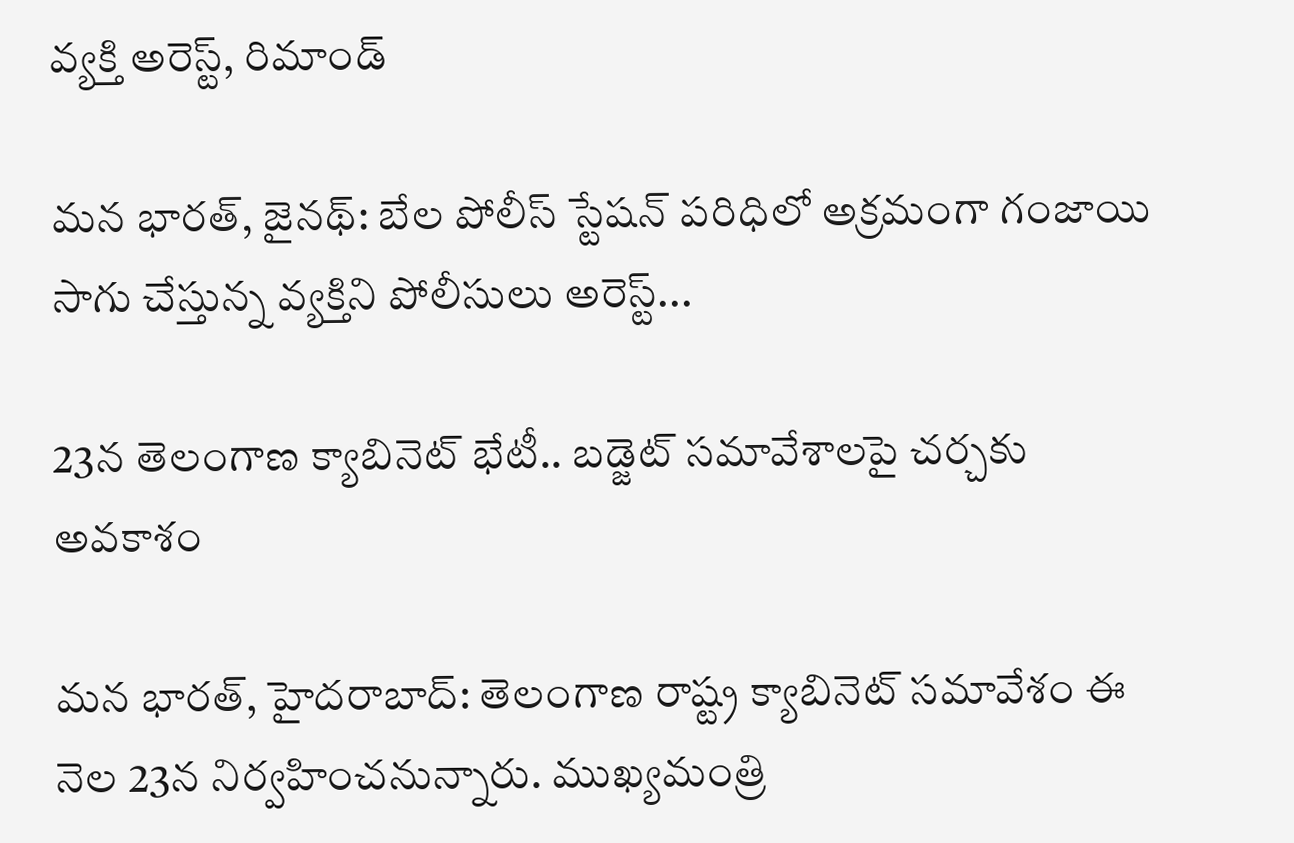వ్యక్తి అరెస్ట్, రిమాండ్

మన భారత్, జైనథ్: బేల పోలీస్ స్టేషన్ పరిధిలో అక్రమంగా గంజాయి సాగు చేస్తున్న వ్యక్తిని పోలీసులు అరెస్ట్...

23న తెలంగాణ క్యాబినెట్ భేటీ.. బడ్జెట్ సమావేశాలపై చర్చకు అవకాశం

మన భారత్, హైదరాబాద్: తెలంగాణ రాష్ట్ర క్యాబినెట్ సమావేశం ఈ నెల 23న నిర్వహించనున్నారు. ముఖ్యమంత్రి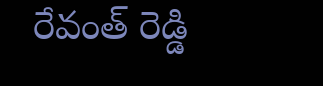రేవంత్ రెడ్డి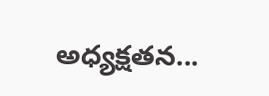అధ్యక్షతన...